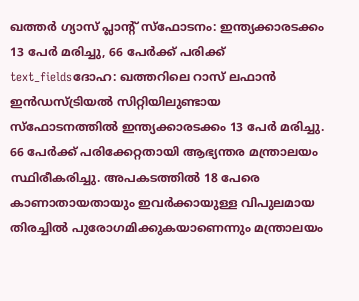ഖത്തർ ഗ്യാസ് പ്ലാന്റ് സ്ഫോടനം: ഇന്ത്യക്കാരടക്കം 13 പേർ മരിച്ചു, 66 പേർക്ക് പരിക്ക്
text_fieldsദോഹ: ഖത്തറിലെ റാസ് ലഫാൻ ഇൻഡസ്ട്രിയൽ സിറ്റിയിലുണ്ടായ സ്ഫോടനത്തിൽ ഇന്ത്യക്കാരടക്കം 13 പേർ മരിച്ചു. 66 പേർക്ക് പരിക്കേറ്റതായി ആഭ്യന്തര മന്ത്രാലയം സ്ഥിരീകരിച്ചു. അപകടത്തിൽ 18 പേരെ കാണാതായതായും ഇവർക്കായുള്ള വിപുലമായ തിരച്ചിൽ പുരോഗമിക്കുകയാണെന്നും മന്ത്രാലയം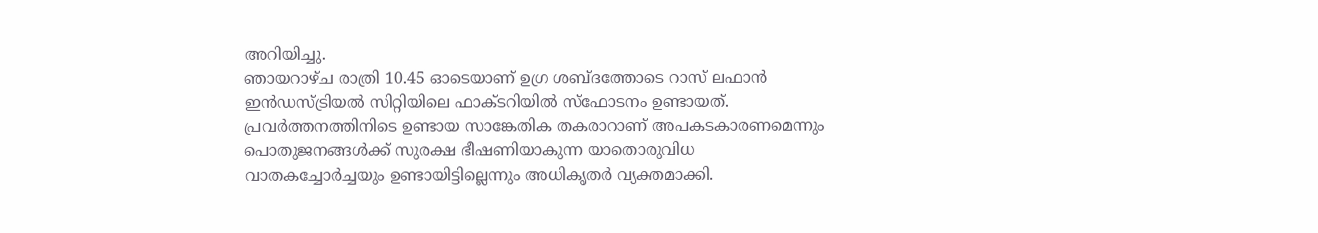അറിയിച്ചു.
ഞായറാഴ്ച രാത്രി 10.45 ഓടെയാണ് ഉഗ്ര ശബ്ദത്തോടെ റാസ് ലഫാൻ ഇൻഡസ്ട്രിയൽ സിറ്റിയിലെ ഫാക്ടറിയിൽ സ്ഫോടനം ഉണ്ടായത്. പ്രവർത്തനത്തിനിടെ ഉണ്ടായ സാങ്കേതിക തകരാറാണ് അപകടകാരണമെന്നും പൊതുജനങ്ങൾക്ക് സുരക്ഷ ഭീഷണിയാകുന്ന യാതൊരുവിധ വാതകച്ചോർച്ചയും ഉണ്ടായിട്ടില്ലെന്നും അധികൃതർ വ്യക്തമാക്കി.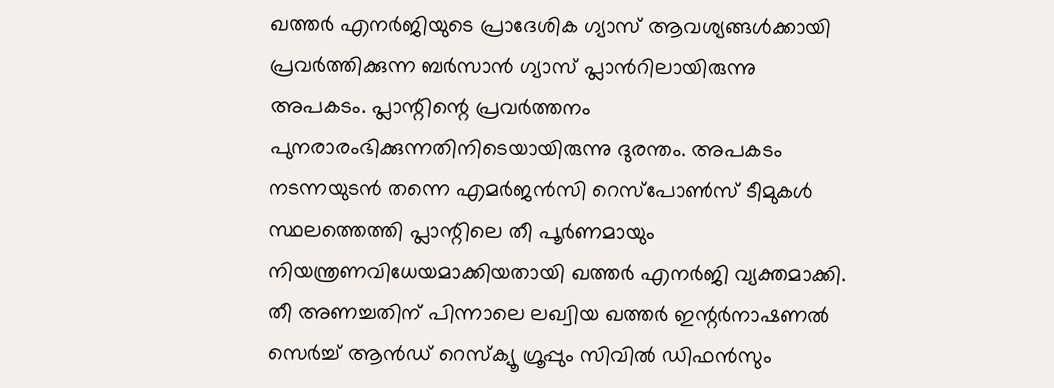ഖത്തർ എനർജിയുടെ പ്രാദേശിക ഗ്യാസ് ആവശ്യങ്ങൾക്കായി പ്രവർത്തിക്കുന്ന ബർസാൻ ഗ്യാസ് പ്ലാൻറിലായിരുന്നു അപകടം. പ്ലാന്റിന്റെ പ്രവർത്തനം പുനരാരംഭിക്കുന്നതിനിടെയായിരുന്നു ദുരന്തം. അപകടം നടന്നയുടൻ തന്നെ എമർജൻസി റെസ്പോൺസ് ടീമുകൾ സ്ഥലത്തെത്തി പ്ലാന്റിലെ തീ പൂർണമായും നിയന്ത്രണവിധേയമാക്കിയതായി ഖത്തർ എനർജി വ്യക്തമാക്കി. തീ അണച്ചതിന് പിന്നാലെ ലഖ്വിയ ഖത്തർ ഇന്റർനാഷണൽ സെർച്ച് ആൻഡ് റെസ്ക്യൂ ഗ്രൂപ്പും സിവിൽ ഡിഫൻസും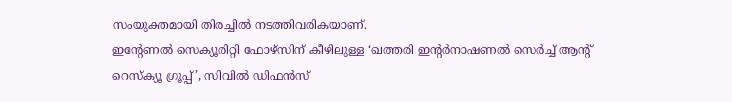സംയുക്തമായി തിരച്ചിൽ നടത്തിവരികയാണ്.
ഇന്റേണൽ സെക്യൂരിറ്റി ഫോഴ്സിന് കീഴിലുള്ള ‘ഖത്തരി ഇന്റർനാഷണൽ സെർച്ച് ആന്റ് റെസ്ക്യൂ ഗ്രൂപ്പ്’, സിവിൽ ഡിഫൻസ്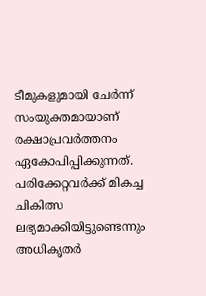ടീമുകളുമായി ചേർന്ന് സംയുക്തമായാണ് രക്ഷാപ്രവർത്തനം ഏകോപിപ്പിക്കുന്നത്. പരിക്കേറ്റവർക്ക് മികച്ച ചികിത്സ ലഭ്യമാക്കിയിട്ടുണ്ടെന്നും അധികൃതർ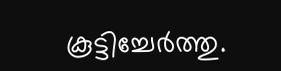കൂട്ടിച്ചേർത്തു.